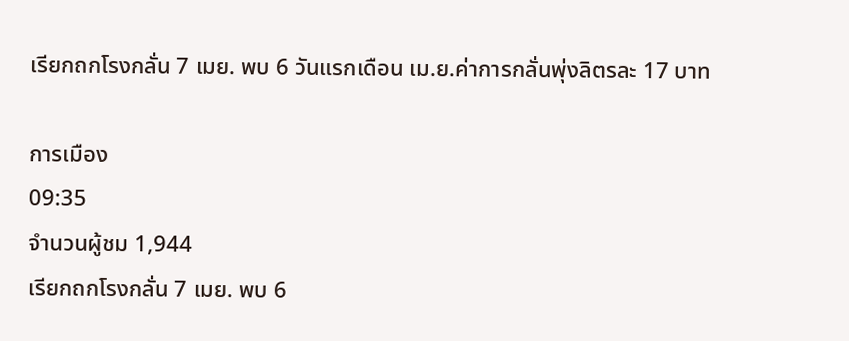เรียกถกโรงกลั่น 7 เมย. พบ 6 วันแรกเดือน เม.ย.ค่าการกลั่นพุ่งลิตรละ 17 บาท

การเมือง
09:35
จำนวนผู้ชม 1,944
เรียกถกโรงกลั่น 7 เมย. พบ 6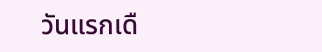วันแรกเดื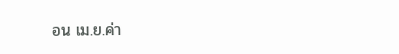อน เม.ย.ค่า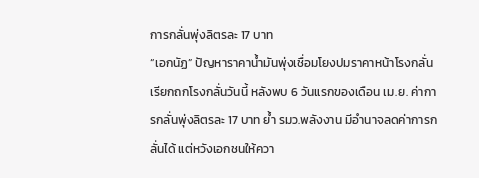การกลั่นพุ่งลิตรละ 17 บาท
“เอกนัฏ” ปัญหาราคาน้ำมันพุ่งเชื่อมโยงปมราคาหน้าโรงกลั่น เรียกถกโรงกลั่นวันนี้ หลังพบ 6 วันแรกของเดือน เม.ย. ค่าการกลั่นพุ่งลิตรละ 17 บาท ย้ำ รมว.พลังงาน มีอำนาจลดค่าการกลั่นได้ แต่หวังเอกชนให้ควา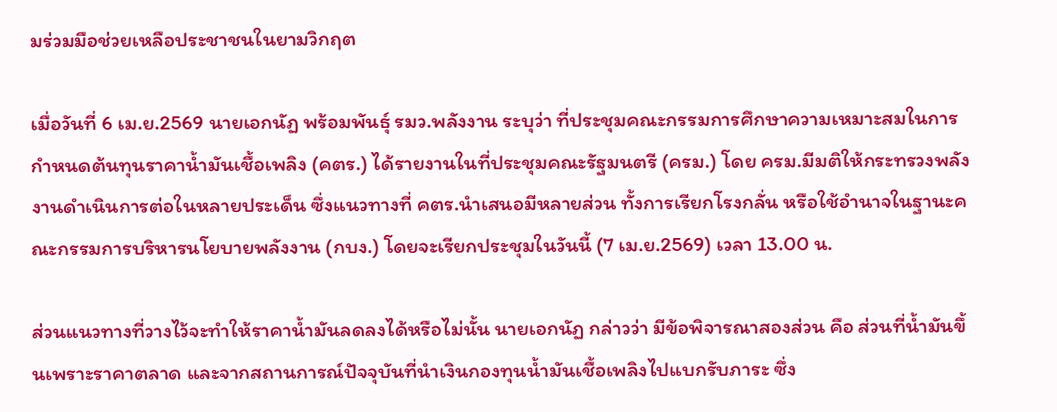มร่วมมือช่วยเหลือประชาชนในยามวิกฤต

เมื่อวันที่ 6 เม.ย.2569 นายเอกนัฏ พร้อมพันธุ์ รมว.พลังงาน ระบุว่า ที่ประชุมคณะกรรมการศึกษาความเหมาะสมในการกำหนดต้นทุนราคาน้ำมันเชื้อเพลิง (คตร.) ได้รายงานในที่ประชุมคณะรัฐมนตรี (ครม.) โดย ครม.มีมติให้กระทรวงพลังงานดำเนินการต่อในหลายประเด็น ซึ่งแนวทางที่ คตร.นำเสนอมีหลายส่วน ทั้งการเรียกโรงกลั่น หรือใช้อำนาจในฐานะคณะกรรมการบริหารนโยบายพลังงาน (กบง.) โดยจะเรียกประชุมในวันนี้ (7 เม.ย.2569) เวลา 13.00 น.

ส่วนแนวทางที่วางไว้จะทำให้ราคาน้ำมันลดลงได้หรือไม่นั้น นายเอกนัฏ กล่าวว่า มีข้อพิจารณาสองส่วน คือ ส่วนที่น้ำมันขึ้นเพราะราคาตลาด และจากสถานการณ์ปัจจุบันที่นำเงินกองทุนน้ำมันเชื้อเพลิงไปแบกรับภาระ ซึ่ง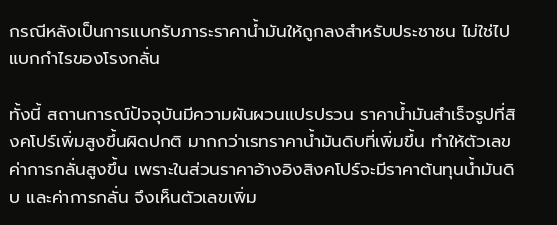กรณีหลังเป็นการแบกรับภาระราคาน้ำมันให้ถูกลงสำหรับประชาชน ไม่ใช่ไปแบกกำไรของโรงกลั่น

ทั้งนี้ สถานการณ์ปัจจุบันมีความผันผวนแปรปรวน ราคาน้ำมันสำเร็จรูปที่สิงคโปร์เพิ่มสูงขึ้นผิดปกติ มากกว่าเรทราคาน้ำมันดิบที่เพิ่มขึ้น ทำให้ตัวเลขค่าการกลั่นสูงขึ้น เพราะในส่วนราคาอ้างอิงสิงคโปร์จะมีราคาต้นทุนน้ำมันดิบ และค่าการกลั่น จึงเห็นตัวเลขเพิ่ม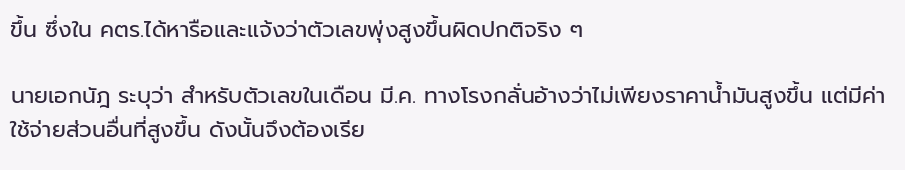ขึ้น ซึ่งใน คตร.ได้หารือและแจ้งว่าตัวเลขพุ่งสูงขึ้นผิดปกติจริง ๆ

นายเอกนัฎ ระบุว่า สำหรับตัวเลขในเดือน มี.ค. ทางโรงกลั่นอ้างว่าไม่เพียงราคาน้ำมันสูงขึ้น แต่มีค่าใช้จ่ายส่วนอื่นที่สูงขึ้น ดังนั้นจึงต้องเรีย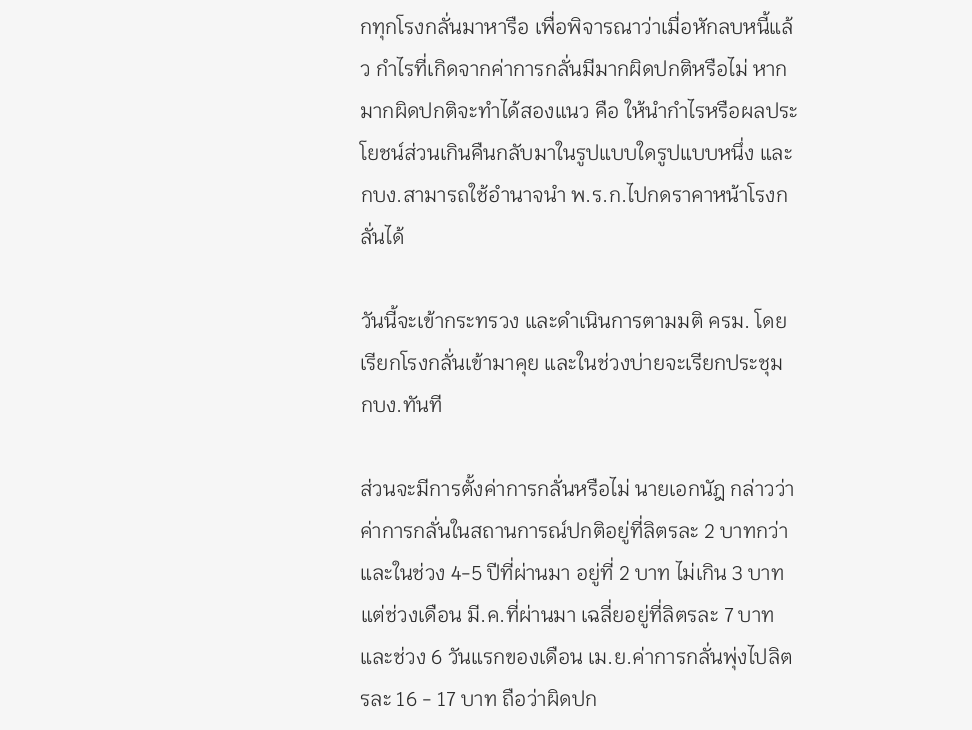กทุกโรงกลั่นมาหารือ เพื่อพิจารณาว่าเมื่อหักลบหนี้แล้ว กำไรที่เกิดจากค่าการกลั่นมีมากผิดปกติหรือไม่ หากมากผิดปกติจะทำได้สองแนว คือ ให้นำกำไรหรือผลประโยชน์ส่วนเกินคืนกลับมาในรูปแบบใดรูปแบบหนึ่ง และ กบง.สามารถใช้อำนาจนำ พ.ร.ก.ไปกดราคาหน้าโรงกลั่นได้

วันนี้จะเข้ากระทรวง และดำเนินการตามมติ ครม. โดยเรียกโรงกลั่นเข้ามาคุย และในช่วงบ่ายจะเรียกประชุม กบง.ทันที

ส่วนจะมีการตั้งค่าการกลั่นหรือไม่ นายเอกนัฎ กล่าวว่า ค่าการกลั่นในสถานการณ์ปกติอยู่ที่ลิตรละ 2 บาทกว่า และในช่วง 4-5 ปีที่ผ่านมา อยู่ที่ 2 บาท ไม่เกิน 3 บาท แต่ช่วงเดือน มี.ค.ที่ผ่านมา เฉลี่ยอยู่ที่ลิตรละ 7 บาท และช่วง 6 วันแรกของเดือน เม.ย.ค่าการกลั่นพุ่งไปลิตรละ 16 - 17 บาท ถือว่าผิดปก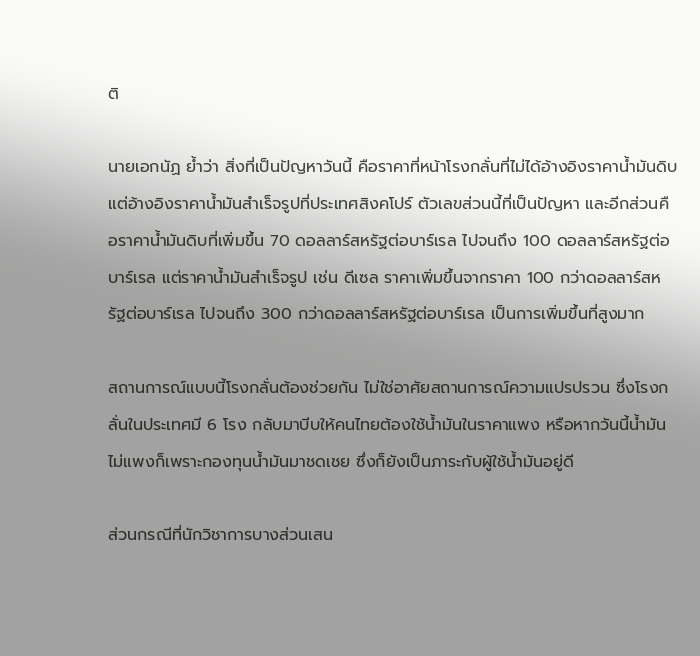ติ

นายเอกนัฏ ย้ำว่า สิ่งที่เป็นปัญหาวันนี้ คือราคาที่หน้าโรงกลั่นที่ไม่ได้อ้างอิงราคาน้ำมันดิบ แต่อ้างอิงราคาน้ำมันสำเร็จรูปที่ประเทศสิงคโปร์ ตัวเลขส่วนนี้ที่เป็นปัญหา และอีกส่วนคือราคาน้ำมันดิบที่เพิ่มขึ้น 70 ดอลลาร์สหรัฐต่อบาร์เรล ไปจนถึง 100 ดอลลาร์สหรัฐต่อบาร์เรล แต่ราคาน้ำมันสำเร็จรูป เช่น ดีเซล ราคาเพิ่มขึ้นจากราคา 100 กว่าดอลลาร์สหรัฐต่อบาร์เรล ไปจนถึง 300 กว่าดอลลาร์สหรัฐต่อบาร์เรล เป็นการเพิ่มขึ้นที่สูงมาก

สถานการณ์แบบนี้โรงกลั่นต้องช่วยกัน ไม่ใช่อาศัยสถานการณ์ความแปรปรวน ซึ่งโรงกลั่นในประเทศมี 6 โรง กลับมาบีบให้คนไทยต้องใช้น้ำมันในราคาแพง หรือหากวันนี้น้ำมันไม่แพงก็เพราะกองทุนน้ำมันมาชดเชย ซึ่งก็ยังเป็นภาระกับผู้ใช้น้ำมันอยู่ดี

ส่วนกรณีที่นักวิชาการบางส่วนเสน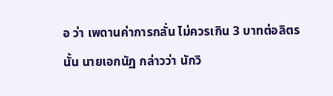อ ว่า เพดานค่าการกลั่น ไม่ควรเกิน 3 บาทต่อลิตรนั้น นายเอกนัฏ กล่าวว่า นักวิ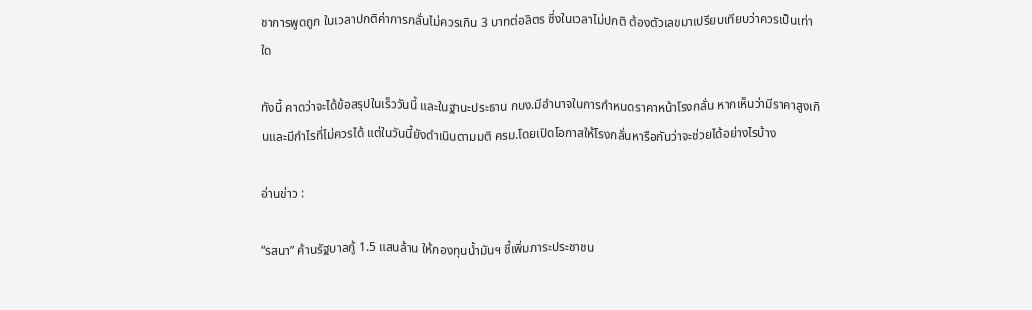ชาการพูดถูก ในเวลาปกติค่าการกลั่นไม่ควรเกิน 3 บาทต่อลิตร ซึ่งในเวลาไม่ปกติ ต้องตัวเลขมาเปรียบเทียบว่าควรเป็นเท่าใด

ทังนี้ คาดว่าจะได้ข้อสรุปในเร็ววันนี้ และในฐานะประธาน กบง.มีอำนาจในการกำหนดราคาหน้าโรงกลั่น หากเห็นว่ามีราคาสูงเกินและมีกำไรที่ไม่ควรได้ แต่ในวันนี้ยังดำเนินตามมติ ครม.โดยเปิดโอกาสให้โรงกลั่นหารือกันว่าจะช่วยได้อย่างไรบ้าง

อ่านข่าว :

“รสนา” ค้านรัฐบาลกู้ 1.5 แสนล้าน ให้กองทุนน้ำมันฯ ชี้เพิ่มภาระประชาชน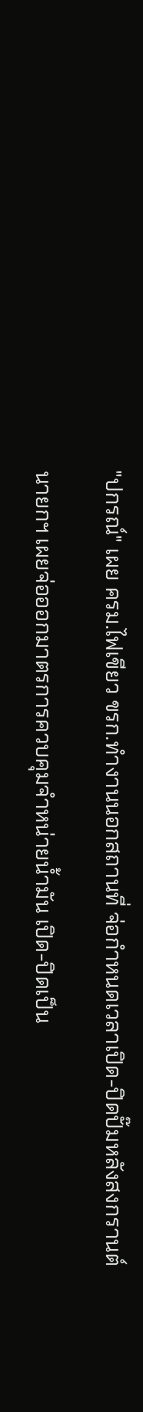"ปกรณ์" เผย ครม.ไฟเขียว ขรก.ทำงานนอกสถานที่ จ่อกำหนดเวลาเปิด-ปิดปั๊มหลังสงกรานต์

นายกฯ เผยจ่อออกมาตรการควบคุมจำหน่ายน้ำมัน เปิด-ปิดเป็น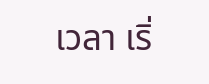เวลา เริ่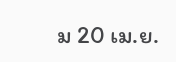ม 20 เม.ย.